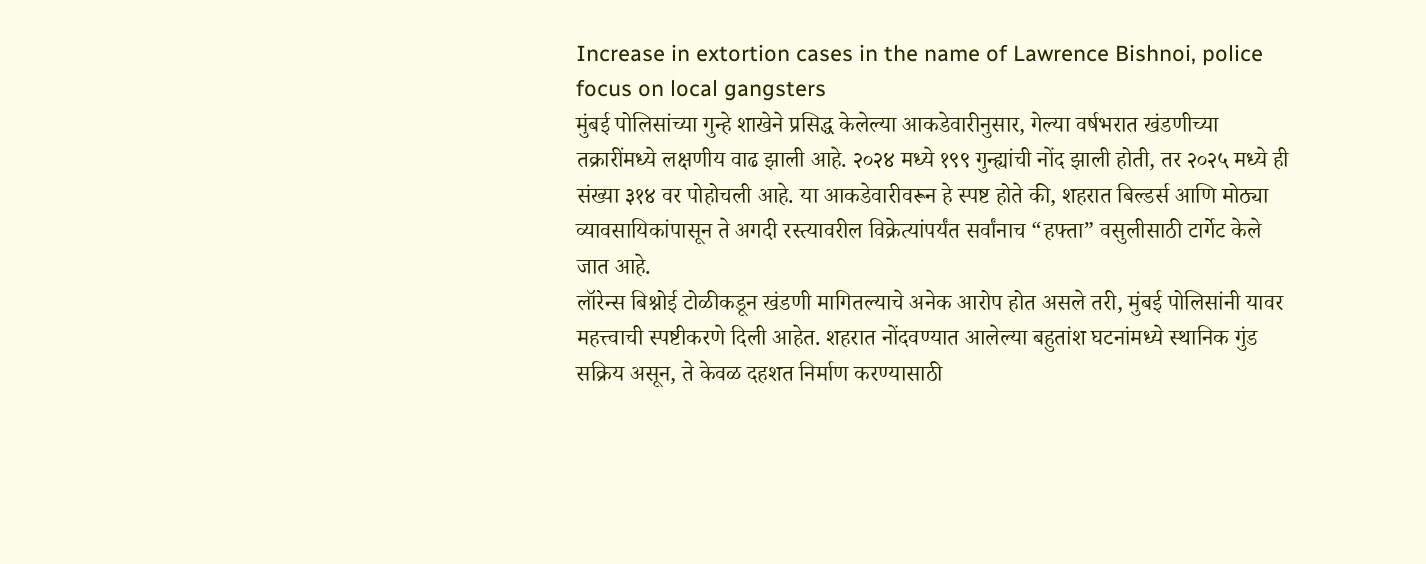Increase in extortion cases in the name of Lawrence Bishnoi, police focus on local gangsters
मुंबई पोलिसांच्या गुन्हे शाखेने प्रसिद्ध केलेल्या आकडेवारीनुसार, गेल्या वर्षभरात खंडणीच्या तक्रारींमध्ये लक्षणीय वाढ झाली आहे. २०२४ मध्ये १९९ गुन्ह्यांची नोंद झाली होती, तर २०२५ मध्ये ही संख्या ३१४ वर पोहोचली आहे. या आकडेवारीवरून हे स्पष्ट होते की, शहरात बिल्डर्स आणि मोठ्या व्यावसायिकांपासून ते अगदी रस्त्यावरील विक्रेत्यांपर्यंत सर्वांनाच “हफ्ता” वसुलीसाठी टार्गेट केले जात आहे.
लॉरेन्स बिश्नोई टोळीकडून खंडणी मागितल्याचे अनेक आरोप होत असले तरी, मुंबई पोलिसांनी यावर महत्त्वाची स्पष्टीकरणे दिली आहेत. शहरात नोंदवण्यात आलेल्या बहुतांश घटनांमध्ये स्थानिक गुंड सक्रिय असून, ते केवळ दहशत निर्माण करण्यासाठी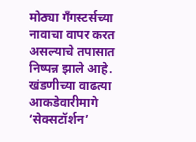मोठ्या गँगस्टर्सच्या नावाचा वापर करत असल्याचे तपासात निष्पन्न झाले आहे. खंडणीच्या वाढत्या आकडेवारीमागे ‘सेक्सटॉर्शन’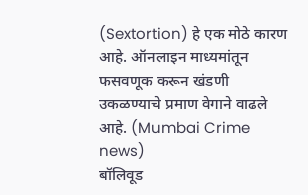(Sextortion) हे एक मोठे कारण आहे. ऑनलाइन माध्यमांतून फसवणूक करून खंडणी उकळण्याचे प्रमाण वेगाने वाढले आहे. (Mumbai Crime news)
बॉलिवूड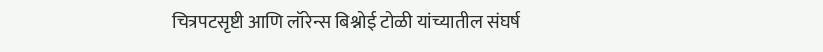चित्रपटसृष्टी आणि लॉरेन्स बिश्नोई टोळी यांच्यातील संघर्ष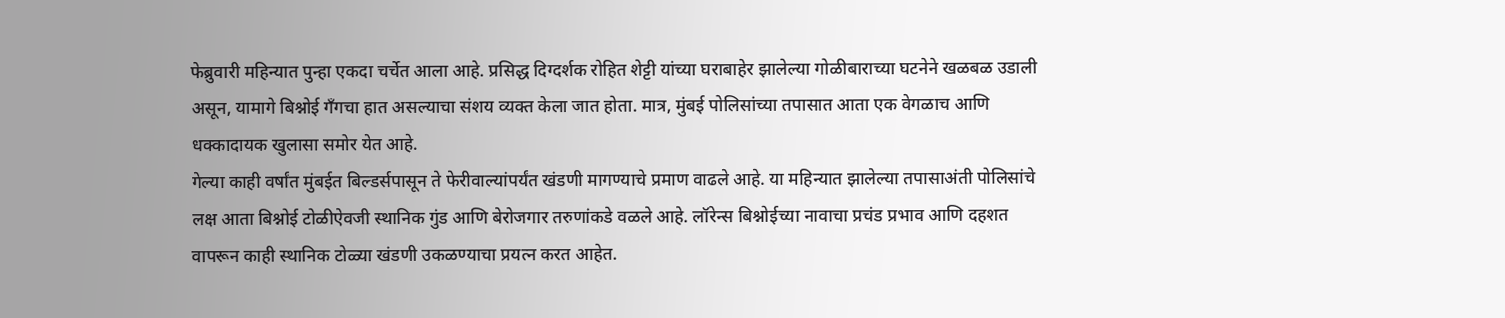फेब्रुवारी महिन्यात पुन्हा एकदा चर्चेत आला आहे. प्रसिद्ध दिग्दर्शक रोहित शेट्टी यांच्या घराबाहेर झालेल्या गोळीबाराच्या घटनेने खळबळ उडाली असून, यामागे बिश्नोई गँगचा हात असल्याचा संशय व्यक्त केला जात होता. मात्र, मुंबई पोलिसांच्या तपासात आता एक वेगळाच आणि धक्कादायक खुलासा समोर येत आहे.
गेल्या काही वर्षांत मुंबईत बिल्डर्सपासून ते फेरीवाल्यांपर्यंत खंडणी मागण्याचे प्रमाण वाढले आहे. या महिन्यात झालेल्या तपासाअंती पोलिसांचे लक्ष आता बिश्नोई टोळीऐवजी स्थानिक गुंड आणि बेरोजगार तरुणांकडे वळले आहे. लॉरेन्स बिश्नोईच्या नावाचा प्रचंड प्रभाव आणि दहशत वापरून काही स्थानिक टोळ्या खंडणी उकळण्याचा प्रयत्न करत आहेत.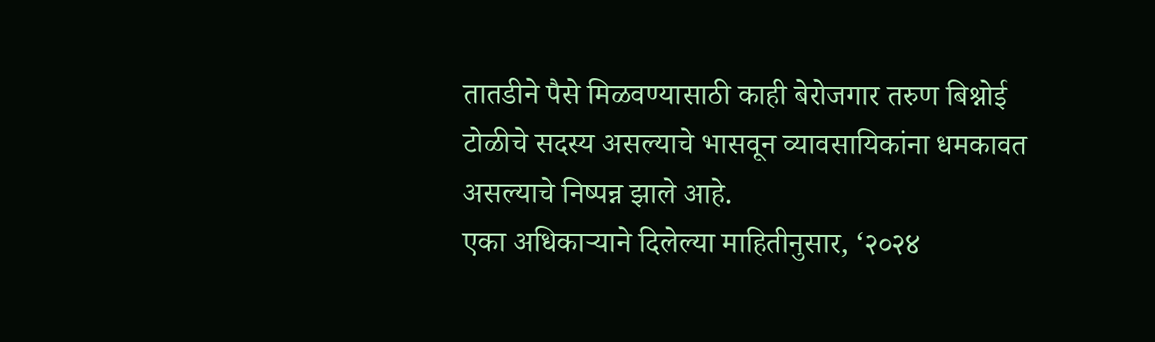तातडीने पैसे मिळवण्यासाठी काही बेरोजगार तरुण बिश्नोई टोळीचे सदस्य असल्याचे भासवून व्यावसायिकांना धमकावत असल्याचे निष्पन्न झाले आहे.
एका अधिकाऱ्याने दिलेल्या माहितीनुसार, ‘२०२४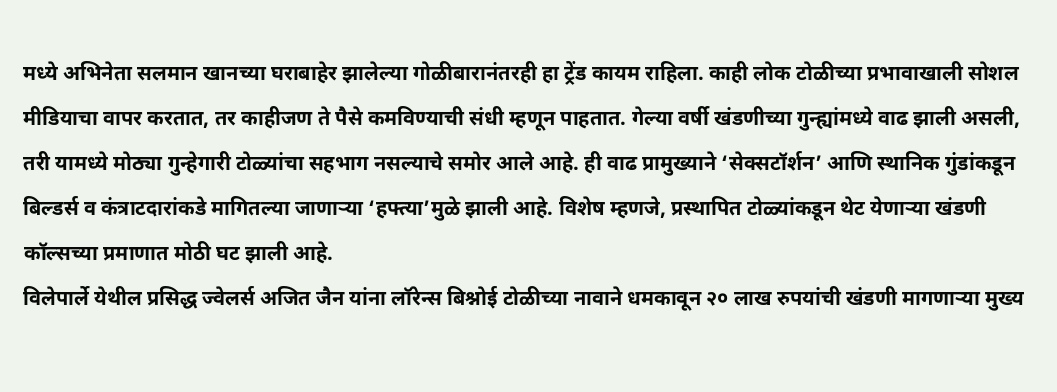मध्ये अभिनेता सलमान खानच्या घराबाहेर झालेल्या गोळीबारानंतरही हा ट्रेंड कायम राहिला. काही लोक टोळीच्या प्रभावाखाली सोशल मीडियाचा वापर करतात, तर काहीजण ते पैसे कमविण्याची संधी म्हणून पाहतात. गेल्या वर्षी खंडणीच्या गुन्ह्यांमध्ये वाढ झाली असली, तरी यामध्ये मोठ्या गुन्हेगारी टोळ्यांचा सहभाग नसल्याचे समोर आले आहे. ही वाढ प्रामुख्याने ‘सेक्सटॉर्शन’ आणि स्थानिक गुंडांकडून बिल्डर्स व कंत्राटदारांकडे मागितल्या जाणाऱ्या ‘हफ्त्या’मुळे झाली आहे. विशेष म्हणजे, प्रस्थापित टोळ्यांकडून थेट येणाऱ्या खंडणी कॉल्सच्या प्रमाणात मोठी घट झाली आहे.
विलेपार्ले येथील प्रसिद्ध ज्वेलर्स अजित जैन यांना लॉरेन्स बिश्नोई टोळीच्या नावाने धमकावून २० लाख रुपयांची खंडणी मागणाऱ्या मुख्य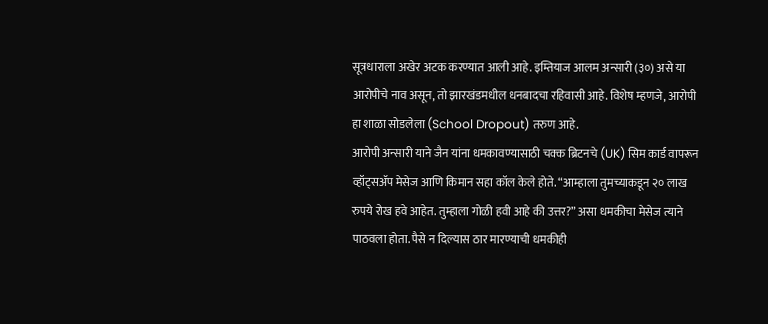सूत्रधाराला अखेर अटक करण्यात आली आहे. इम्तियाज आलम अन्सारी (३०) असे या आरोपीचे नाव असून, तो झारखंडमधील धनबादचा रहिवासी आहे. विशेष म्हणजे, आरोपी हा शाळा सोडलेला (School Dropout) तरुण आहे.
आरोपी अन्सारी याने जैन यांना धमकावण्यासाठी चक्क ब्रिटनचे (UK) सिम कार्ड वापरून व्हॉट्सॲप मेसेज आणि किमान सहा कॉल केले होते. “आम्हाला तुमच्याकडून २० लाख रुपये रोख हवे आहेत. तुम्हाला गोळी हवी आहे की उत्तर?” असा धमकीचा मेसेज त्याने पाठवला होता. पैसे न दिल्यास ठार मारण्याची धमकीही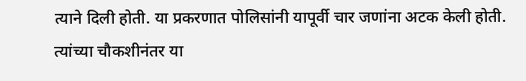त्याने दिली होती. या प्रकरणात पोलिसांनी यापूर्वी चार जणांना अटक केली होती. त्यांच्या चौकशीनंतर या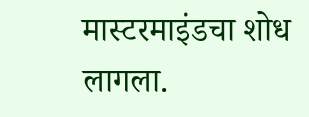मास्टरमाइंडचा शोध लागला.